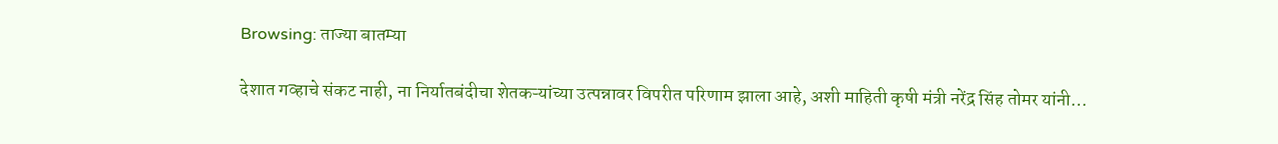Browsing: ताज्या बातम्या

देशात गव्हाचे संकट नाही, ना निर्यातबंदीचा शेतकऱ्यांच्या उत्पन्नावर विपरीत परिणाम झाला आहे, अशी माहिती कृषी मंत्री नरेंद्र सिंह तोमर यांनी…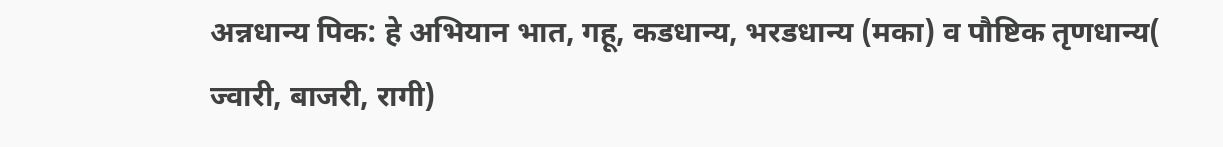अन्नधान्य पिक: हे अभियान भात, गहू, कडधान्य, भरडधान्य (मका) व पौष्टिक तृणधान्य( ज्वारी, बाजरी, रागी)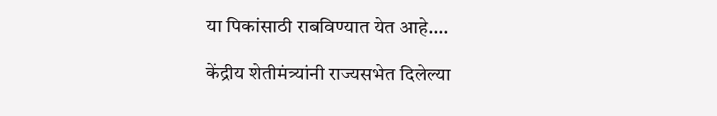या पिकांसाठी राबविण्यात येत आहे.…

केंद्रीय शेतीमंत्र्यांनी राज्यसभेत दिलेल्या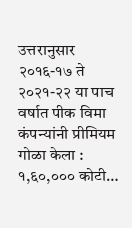उत्तरानुसार २०१६-१७ ते २०२१-२२ या पाच वर्षात पीक विमा कंपन्यांनी प्रीमियम गोळा केला : १,६०,००० कोटी…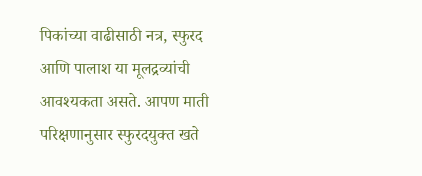पिकांच्या वाढीसाठी नत्र, स्फुरद आणि पालाश या मूलद्रव्यांची आवश्यकता असते. आपण माती परिक्षणानुसार स्फुरदयुक्त खते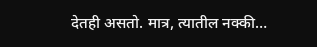देतही असतो. मात्र, त्यातील नक्की…